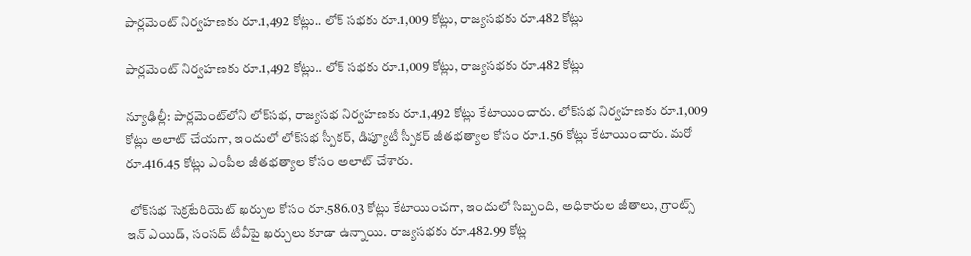పార్లమెంట్‌‌ నిర్వహణకు రూ.1,492 కోట్లు.. లోక్ సభకు రూ.1,009 కోట్లు, రాజ్యసభకు రూ.482 కోట్లు

పార్లమెంట్‌‌ నిర్వహణకు రూ.1,492 కోట్లు.. లోక్ సభకు రూ.1,009 కోట్లు, రాజ్యసభకు రూ.482 కోట్లు

న్యూఢిల్లీ: పార్లమెంట్‌‌లోని లోక్‌‌సభ, రాజ్యసభ నిర్వహణకు రూ.1,492 కోట్లు కేటాయించారు. లోక్‌‌సభ నిర్వహణకు రూ.1,009 కోట్లు అలాట్‌‌ చేయగా, ఇందులో లోక్‌‌సభ స్పీకర్‌‌‌‌, డిప్యూటీ స్పీకర్‌‌‌‌ జీతభత్యాల కోసం రూ.1.56 కోట్లు కేటాయించారు. మరో రూ.416.45 కోట్లు ఎంపీల జీతభత్యాల కోసం అలాట్‌‌ చేశారు.

 లోక్‌‌సభ సెక్రటేరియెట్‌‌ ఖర్చుల కోసం రూ.586.03 కోట్లు కేటాయించగా, ఇందులో సిబ్బంది, అధికారుల జీతాలు, గ్రాంట్స్‌‌ ఇన్‌‌ ఎయిడ్‌‌, సంసద్‌‌ టీవీపై ఖర్చులు కూడా ఉన్నాయి. రాజ్యసభకు రూ.482.99 కోట్ల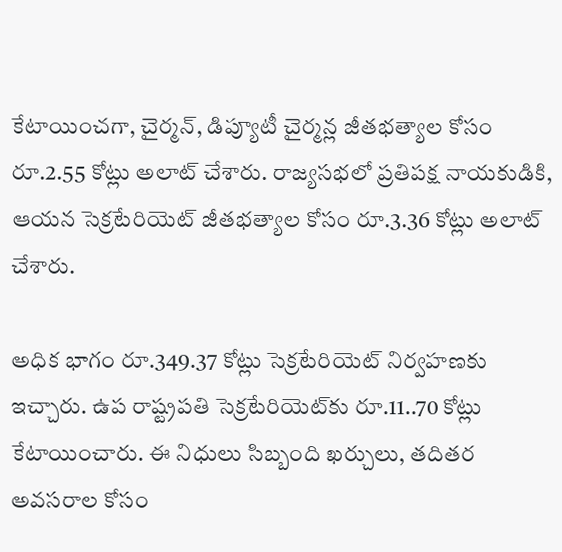కేటాయించగా, చైర్మన్‌‌, డిప్యూటీ చైర్మన్ల జీతభత్యాల కోసం రూ.2.55 కోట్లు అలాట్ చేశారు. రాజ్యసభలో ప్రతిపక్ష నాయకుడికి, ఆయన సెక్రటేరియెట్‌‌ జీతభత్యాల కోసం రూ.3.36 కోట్లు అలాట్‌‌ చేశారు.

అధిక భాగం రూ.349.37 కోట్లు సెక్రటేరియెట్‌‌ నిర్వహణకు ఇచ్చారు. ఉప రాష్ట్రపతి సెక్రటేరియెట్‌‌కు రూ.11..70 కోట్లు కేటాయించారు. ఈ నిధులు సిబ్బంది ఖర్చులు, తదితర అవసరాల కోసం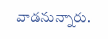వాడనున్నారు.